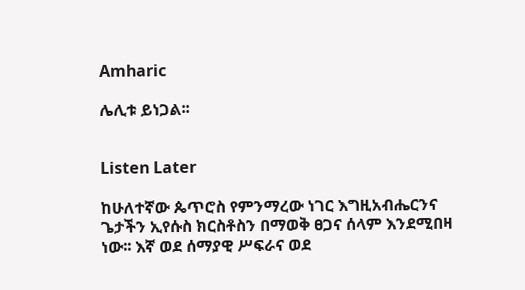Amharic

ሌሊቱ ይነጋል፡፡


Listen Later

ከሁለተኛው ጴጥሮስ የምንማረው ነገር እግዚአብሔርንና ጌታችን ኢየሱስ ክርስቶስን በማወቅ ፀጋና ሰላም እንደሚበዛ ነው፡፡ እኛ ወደ ሰማያዊ ሥፍራና ወደ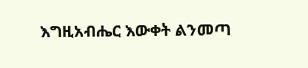እግዚአብሔር እውቀት ልንመጣ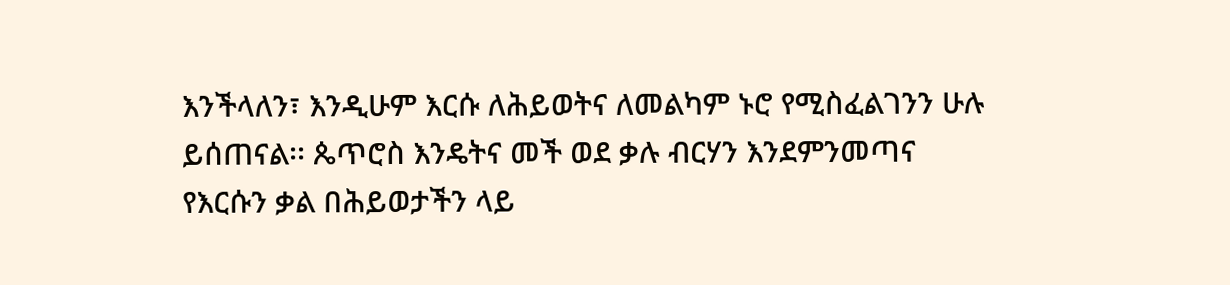እንችላለን፣ እንዲሁም እርሱ ለሕይወትና ለመልካም ኑሮ የሚስፈልገንን ሁሉ ይሰጠናል፡፡ ጴጥሮስ እንዴትና መች ወደ ቃሉ ብርሃን እንደምንመጣና የእርሱን ቃል በሕይወታችን ላይ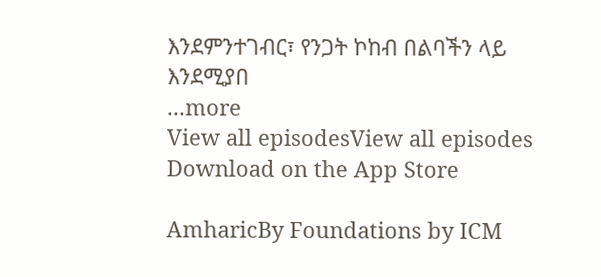እንደምንተገብር፣ የንጋት ኮከብ በልባችን ላይ እንደሚያበ
...more
View all episodesView all episodes
Download on the App Store

AmharicBy Foundations by ICM